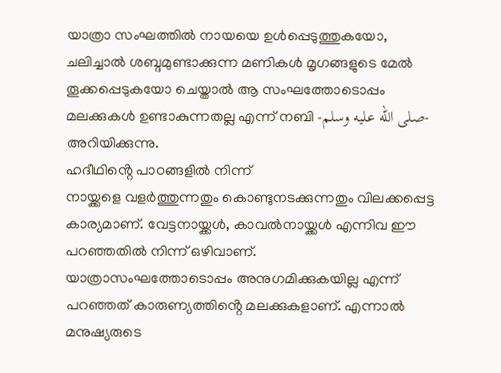യാത്രാ സംഘത്തിൽ നായയെ ഉൾപ്പെടുത്തുകയോ, ചലിച്ചാൽ ശബ്ദമുണ്ടാക്കുന്ന മണികൾ മൃഗങ്ങളുടെ മേൽ തൂക്കപ്പെടുകയോ ചെയ്താൽ ആ സംഘത്തോടൊപ്പം മലക്കുകൾ ഉണ്ടാകുന്നതല്ല എന്ന് നബി -صلى الله عليه وسلم- അറിയിക്കുന്നു.
ഹദീഥിൻ്റെ പാഠങ്ങളിൽ നിന്ന്
നായ്ക്കളെ വളർത്തുന്നതും കൊണ്ടുനടക്കുന്നതും വിലക്കപ്പെട്ട കാര്യമാണ്. വേട്ടനായ്ക്കൾ, കാവൽനായ്ക്കൾ എന്നിവ ഈ പറഞ്ഞതിൽ നിന്ന് ഒഴിവാണ്.
യാത്രാസംഘത്തോടൊപ്പം അനുഗമിക്കുകയില്ല എന്ന് പറഞ്ഞത് കാരുണ്യത്തിൻ്റെ മലക്കുകളാണ്. എന്നാൽ മനുഷ്യരുടെ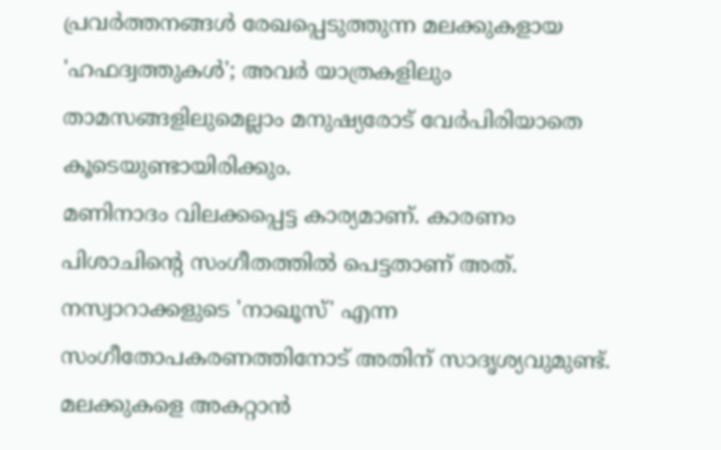പ്രവർത്തനങ്ങൾ രേഖപ്പെടുത്തുന്ന മലക്കുകളായ 'ഹഫദ്വത്തുകൾ'; അവർ യാത്രകളിലും താമസങ്ങളിലുമെല്ലാം മനുഷ്യരോട് വേർപിരിയാതെ കൂടെയുണ്ടായിരിക്കും.
മണിനാദം വിലക്കപ്പെട്ട കാര്യമാണ്. കാരണം പിശാചിൻ്റെ സംഗീതത്തിൽ പെട്ടതാണ് അത്. നസ്വാറാക്കളുടെ 'നാഖൂസ്' എന്ന സംഗീതോപകരണത്തിനോട് അതിന് സാദൃശ്യവുമുണ്ട്.
മലക്കുകളെ അകറ്റാൻ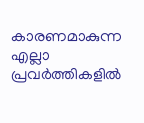കാരണമാകുന്ന എല്ലാ പ്രവർത്തികളിൽ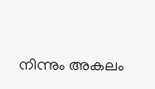നിന്നും അകലം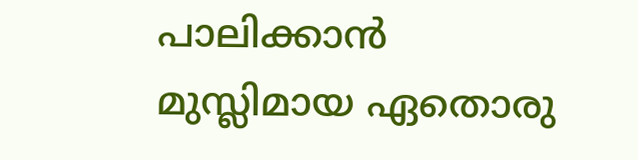പാലിക്കാൻ മുസ്ലിമായ ഏതൊരു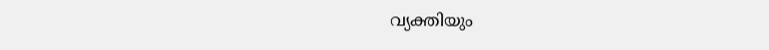വ്യക്തിയും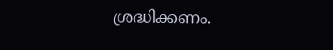ശ്രദ്ധിക്കണം.